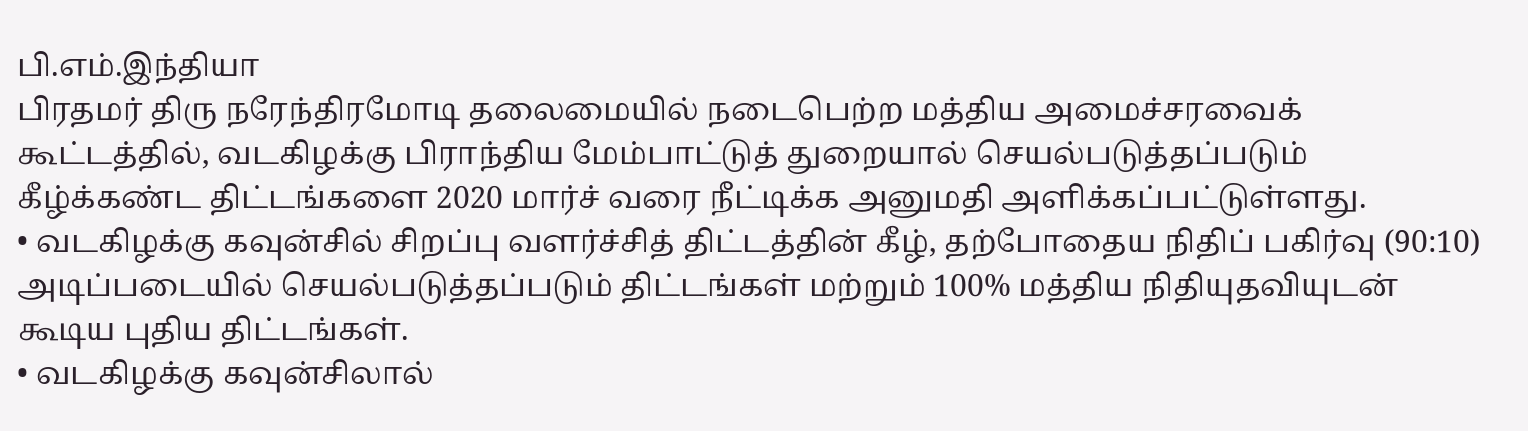பி.எம்.இந்தியா
பிரதமர் திரு நரேந்திரமோடி தலைமையில் நடைபெற்ற மத்திய அமைச்சரவைக் கூட்டத்தில், வடகிழக்கு பிராந்திய மேம்பாட்டுத் துறையால் செயல்படுத்தப்படும் கீழ்க்கண்ட திட்டங்களை 2020 மார்ச் வரை நீட்டிக்க அனுமதி அளிக்கப்பட்டுள்ளது.
• வடகிழக்கு கவுன்சில் சிறப்பு வளர்ச்சித் திட்டத்தின் கீழ், தற்போதைய நிதிப் பகிர்வு (90:10) அடிப்படையில் செயல்படுத்தப்படும் திட்டங்கள் மற்றும் 100% மத்திய நிதியுதவியுடன் கூடிய புதிய திட்டங்கள்.
• வடகிழக்கு கவுன்சிலால்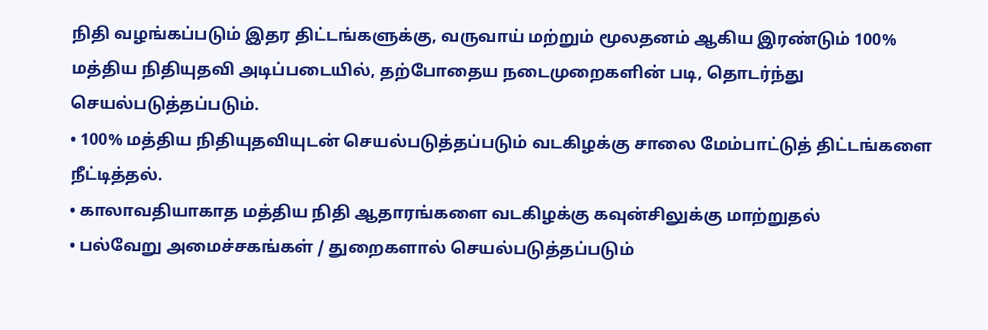நிதி வழங்கப்படும் இதர திட்டங்களுக்கு, வருவாய் மற்றும் மூலதனம் ஆகிய இரண்டும் 100% மத்திய நிதியுதவி அடிப்படையில், தற்போதைய நடைமுறைகளின் படி, தொடர்ந்து செயல்படுத்தப்படும்.
• 100% மத்திய நிதியுதவியுடன் செயல்படுத்தப்படும் வடகிழக்கு சாலை மேம்பாட்டுத் திட்டங்களை நீட்டித்தல்.
• காலாவதியாகாத மத்திய நிதி ஆதாரங்களை வடகிழக்கு கவுன்சிலுக்கு மாற்றுதல்
• பல்வேறு அமைச்சகங்கள் / துறைகளால் செயல்படுத்தப்படும்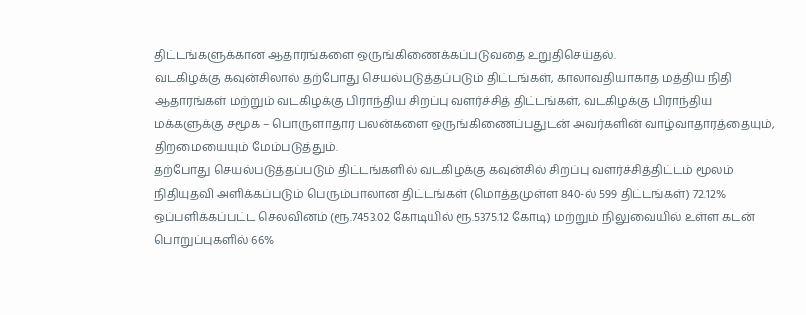திட்டங்களுக்கான ஆதாரங்களை ஒருங்கிணைக்கப்படுவதை உறுதிசெய்தல்.
வடகிழக்கு கவுன்சிலால் தற்போது செயல்படுத்தப்படும் திட்டங்கள், காலாவதியாகாத மத்திய நிதி ஆதாரங்கள் மற்றும் வடகிழக்கு பிராந்திய சிறப்பு வளர்ச்சித் திட்டங்கள், வடகிழக்கு பிராந்திய மக்களுக்கு சமூக – பொருளாதார பலன்களை ஒருங்கிணைப்பதுடன் அவர்களின் வாழ்வாதாரத்தையும், திறமையையும் மேம்படுத்தும்.
தற்போது செயல்படுத்தப்படும் திட்டங்களில் வடகிழக்கு கவுன்சில் சிறப்பு வளர்ச்சித்திட்டம் மூலம் நிதியுதவி அளிக்கப்படும் பெரும்பாலான திட்டங்கள் (மொத்தமுள்ள 840-ல் 599 திட்டங்கள்) 72.12% ஒப்பளிக்கப்பட்ட செலவினம் (ரூ.7453.02 கோடியில் ரூ.5375.12 கோடி) மற்றும் நிலுவையில் உள்ள கடன் பொறுப்புகளில் 66%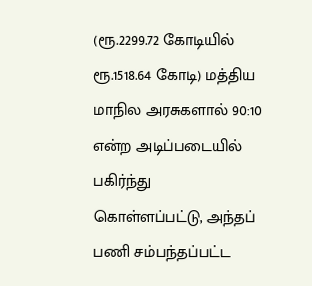(ரூ.2299.72 கோடியில் ரூ.1518.64 கோடி) மத்திய மாநில அரசுகளால் 90:10 என்ற அடிப்படையில் பகிர்ந்து கொள்ளப்பட்டு, அந்தப் பணி சம்பந்தப்பட்ட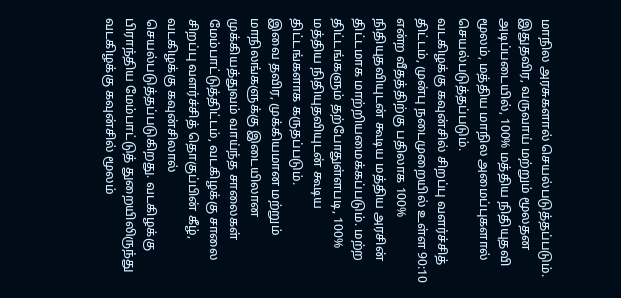மாநில அரசுகளால் செயல்படுத்தப்படும். இதுதவிர, வருவாய் மற்றும் மூலதன அடிப்படையில், 100% மத்திய நிதியுதவி மூலம், மத்திய மாநில அமைப்புகளால் செயல்படுத்தப்படும்.
வடகிழக்கு கவுன்சில் சிறப்பு வளர்ச்சித் திட்டம், முன்பு நடைமுறையில் உள்ள 90:10 என்ற வீதத்திற்கு பதிலாக 100% நிதியுதவியுடன் கூடிய மத்திய அரசின் திட்டமாக மாற்றியமைக்கப்படும். மற்ற திட்டங்களும் தற்போதுள்ளபடி, 100% மத்திய நிதியுதவியுடன் கூடிய திட்டங்களாக கருதப்படும்.
இவை தவிர, முக்கியமான மற்றும் மாநிலங்களுக்கு இடையிலான முக்கியத்துவம் வாய்ந்த சாலைகள் மேம்பாட்டுத்திட்டம், வடகிழக்கு சாலை சிறப்பு வளர்ச்சித் தொகுப்பின் கீழ், வடகிழக்கு கவுன்சிலால் செயல்படுத்தப்படுகிறது. வடகிழக்கு பிராந்திய மேம்பாட்டுத் துறையிலிருந்து வடகிழக்கு கவுன்சில் மூலம்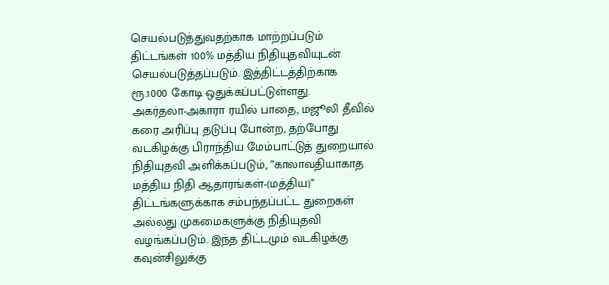செயல்படுத்துவதற்காக மாற்றப்படும் திட்டங்கள் 100% மத்திய நிதியுதவியுடன் செயல்படுத்தப்படும். இத்திட்டத்திற்காக ரூ.1000 கோடி ஒதுக்கப்பட்டுள்ளது.
அகர்தலா-அகாரா ரயில் பாதை, மஜூலி தீவில் கரை அரிப்பு தடுப்பு போன்ற, தற்போது வடகிழக்கு பிராந்திய மேம்பாட்டுத் துறையால் நிதியுதவி அளிக்கப்படும், ”காலாவதியாகாத மத்திய நிதி ஆதாரங்கள்-(மத்திய)” திட்டங்களுக்காக சம்பந்தப்பட்ட துறைகள் அல்லது முகமைகளுக்கு நிதியுதவி வழங்கப்படும். இந்த திட்டமும் வடகிழக்கு கவுன்சிலுக்கு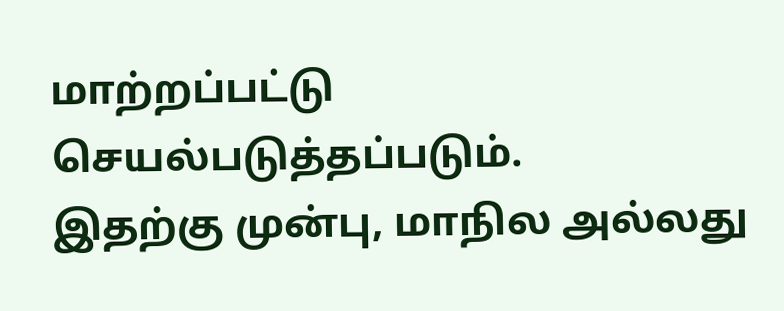மாற்றப்பட்டு செயல்படுத்தப்படும்.
இதற்கு முன்பு, மாநில அல்லது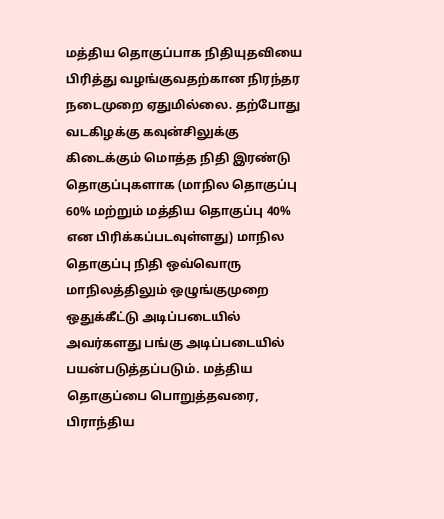மத்திய தொகுப்பாக நிதியுதவியை பிரித்து வழங்குவதற்கான நிரந்தர நடைமுறை ஏதுமில்லை. தற்போது வடகிழக்கு கவுன்சிலுக்கு கிடைக்கும் மொத்த நிதி இரண்டு தொகுப்புகளாக (மாநில தொகுப்பு 60% மற்றும் மத்திய தொகுப்பு 40% என பிரிக்கப்படவுள்ளது) மாநில தொகுப்பு நிதி ஒவ்வொரு மாநிலத்திலும் ஒழுங்குமுறை ஒதுக்கீட்டு அடிப்படையில் அவர்களது பங்கு அடிப்படையில் பயன்படுத்தப்படும். மத்திய தொகுப்பை பொறுத்தவரை, பிராந்திய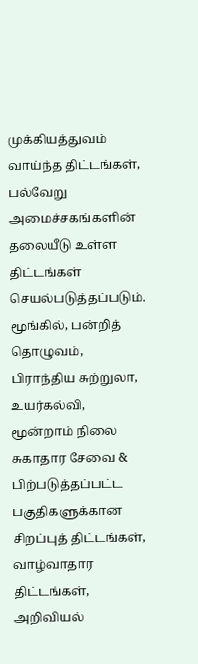முக்கியத்துவம் வாய்ந்த திட்டங்கள், பல்வேறு அமைச்சகங்களின் தலையீடு உள்ள திட்டங்கள் செயல்படுத்தப்படும். மூங்கில், பன்றித் தொழுவம், பிராந்திய சுற்றுலா, உயர்கல்வி, மூன்றாம் நிலை சுகாதார சேவை & பிற்படுத்தப்பட்ட பகுதிகளுக்கான சிறப்புத் திட்டங்கள், வாழ்வாதார திட்டங்கள், அறிவியல்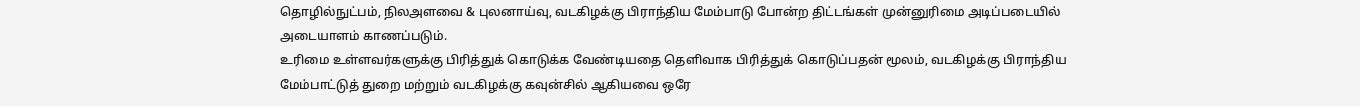தொழில்நுட்பம், நிலஅளவை & புலனாய்வு, வடகிழக்கு பிராந்திய மேம்பாடு போன்ற திட்டங்கள் முன்னுரிமை அடிப்படையில் அடையாளம் காணப்படும்.
உரிமை உள்ளவர்களுக்கு பிரித்துக் கொடுக்க வேண்டியதை தெளிவாக பிரித்துக் கொடுப்பதன் மூலம், வடகிழக்கு பிராந்திய மேம்பாட்டுத் துறை மற்றும் வடகிழக்கு கவுன்சில் ஆகியவை ஒரே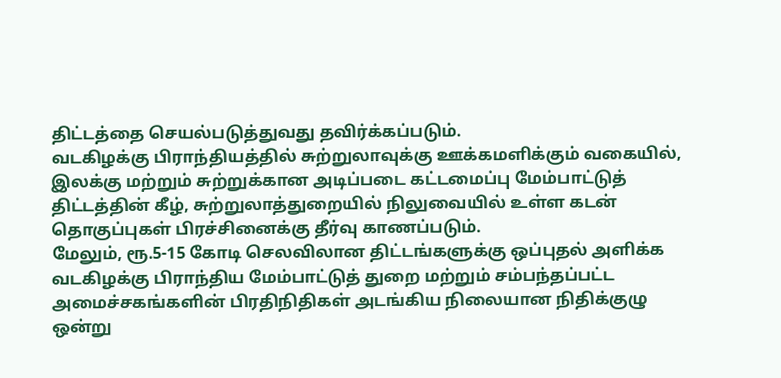திட்டத்தை செயல்படுத்துவது தவிர்க்கப்படும்.
வடகிழக்கு பிராந்தியத்தில் சுற்றுலாவுக்கு ஊக்கமளிக்கும் வகையில், இலக்கு மற்றும் சுற்றுக்கான அடிப்படை கட்டமைப்பு மேம்பாட்டுத் திட்டத்தின் கீழ், சுற்றுலாத்துறையில் நிலுவையில் உள்ள கடன் தொகுப்புகள் பிரச்சினைக்கு தீர்வு காணப்படும்.
மேலும், ரூ.5-15 கோடி செலவிலான திட்டங்களுக்கு ஒப்புதல் அளிக்க வடகிழக்கு பிராந்திய மேம்பாட்டுத் துறை மற்றும் சம்பந்தப்பட்ட அமைச்சகங்களின் பிரதிநிதிகள் அடங்கிய நிலையான நிதிக்குழு ஒன்று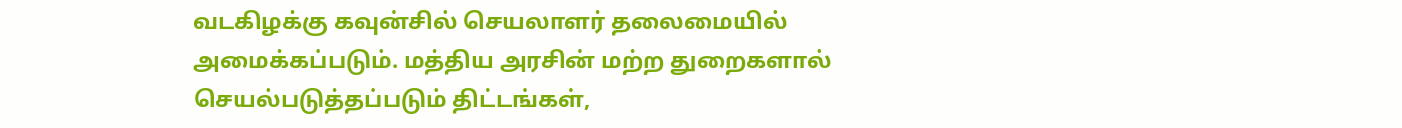வடகிழக்கு கவுன்சில் செயலாளர் தலைமையில் அமைக்கப்படும். மத்திய அரசின் மற்ற துறைகளால் செயல்படுத்தப்படும் திட்டங்கள்,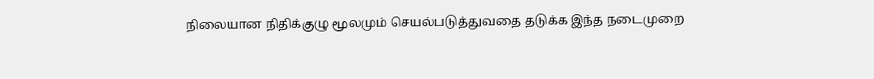நிலையான நிதிக்குழு மூலமும் செயல்படுத்துவதை தடுக்க இந்த நடைமுறை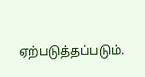ஏற்படுத்தப்படும்.